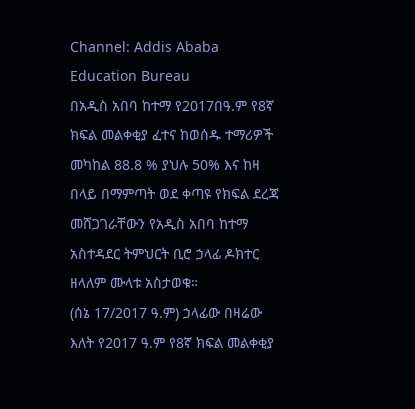Channel: Addis Ababa Education Bureau
በአዲስ አበባ ከተማ የ2017በዓ.ም የ8ኛ ክፍል መልቀቂያ ፈተና ከወሰዱ ተማሪዎች መካከል 88.8 % ያህሉ 50% እና ከዛ በላይ በማምጣት ወደ ቀጣዩ የክፍል ደረጃ መሸጋገራቸውን የአዲስ አበባ ከተማ አስተዳደር ትምህርት ቢሮ ኃላፊ ዶክተር ዘላለም ሙላቱ አስታወቁ።
(ሰኔ 17/2017 ዓ.ም) ኃላፊው በዛሬው እለት የ2017 ዓ.ም የ8ኛ ክፍል መልቀቂያ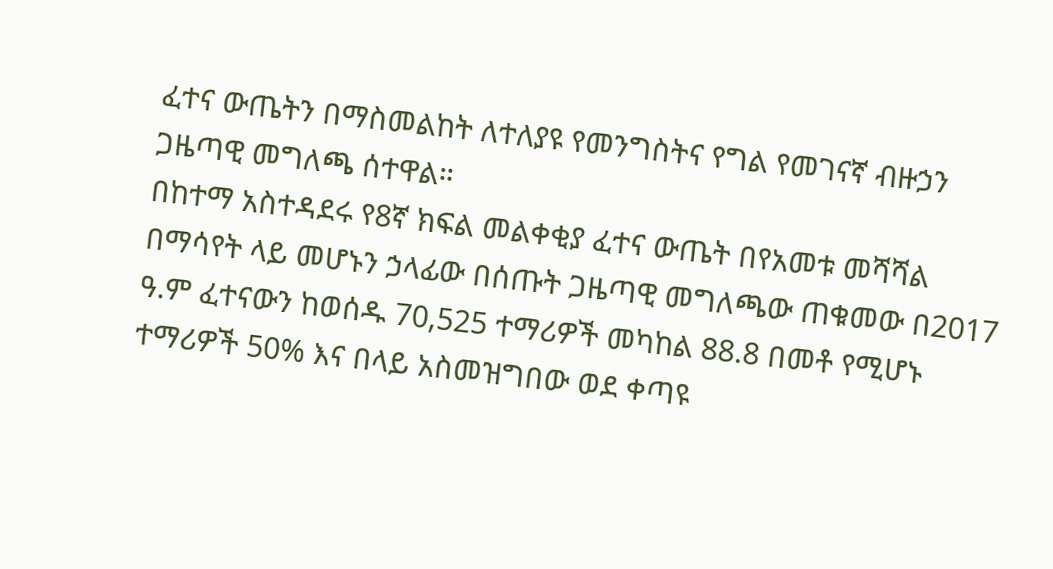ፈተና ውጤትን በማስመልከት ለተለያዩ የመንግስትና የግል የመገናኛ ብዙኃን ጋዜጣዊ መግለጫ ሰተዋል።
በከተማ አስተዳደሩ የ8ኛ ክፍል መልቀቂያ ፈተና ውጤት በየአመቱ መሻሻል በማሳየት ላይ መሆኑን ኃላፊው በሰጡት ጋዜጣዊ መግለጫው ጠቁመው በ2017 ዓ.ም ፈተናውን ከወሰዱ 70,525 ተማሪዎች መካከል 88.8 በመቶ የሚሆኑ ተማሪዎች 50% እና በላይ አስመዝግበው ወደ ቀጣዩ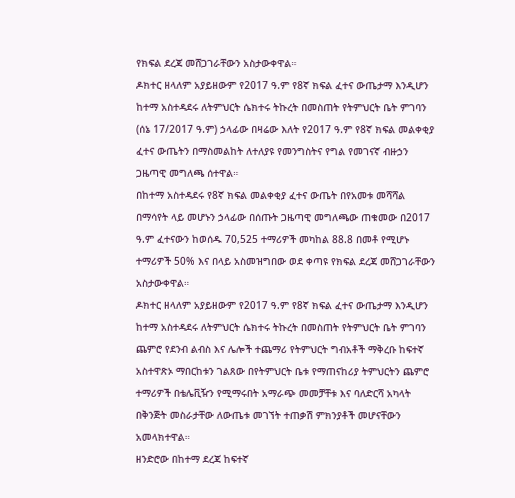የክፍል ደረጃ መሸጋገራቸውን አስታውቀዋል።
ዶክተር ዘላለም አያይዘውም የ2017 ዓ.ም የ8ኛ ክፍል ፈተና ውጤታማ እንዲሆን ከተማ አስተዳደሩ ለትምህርት ሴክተሩ ትኩረት በመስጠት የትምህርት ቤት ምገባን
(ሰኔ 17/2017 ዓ.ም) ኃላፊው በዛሬው እለት የ2017 ዓ.ም የ8ኛ ክፍል መልቀቂያ ፈተና ውጤትን በማስመልከት ለተለያዩ የመንግስትና የግል የመገናኛ ብዙኃን ጋዜጣዊ መግለጫ ሰተዋል።
በከተማ አስተዳደሩ የ8ኛ ክፍል መልቀቂያ ፈተና ውጤት በየአመቱ መሻሻል በማሳየት ላይ መሆኑን ኃላፊው በሰጡት ጋዜጣዊ መግለጫው ጠቁመው በ2017 ዓ.ም ፈተናውን ከወሰዱ 70,525 ተማሪዎች መካከል 88.8 በመቶ የሚሆኑ ተማሪዎች 50% እና በላይ አስመዝግበው ወደ ቀጣዩ የክፍል ደረጃ መሸጋገራቸውን አስታውቀዋል።
ዶክተር ዘላለም አያይዘውም የ2017 ዓ.ም የ8ኛ ክፍል ፈተና ውጤታማ እንዲሆን ከተማ አስተዳደሩ ለትምህርት ሴክተሩ ትኩረት በመስጠት የትምህርት ቤት ምገባን
ጨምሮ የደንብ ልብስ እና ሌሎች ተጨማሪ የትምህርት ግብአቶች ማቅረቡ ከፍተኛ አስተዋጽኦ ማበርከቱን ገልጸው በየትምህርት ቤቱ የማጠናከሪያ ትምህርትን ጨምሮ ተማሪዎች በቴሌቪዥን የሚማሩበት አማራጭ መመቻቸቱ እና ባለድርሻ አካላት በቅንጅት መስራታቸው ለውጤቱ መገኘት ተጠቃሽ ምክንያቶች መሆናቸውን አመላክተዋል።
ዘንድሮው በከተማ ደረጃ ከፍተኛ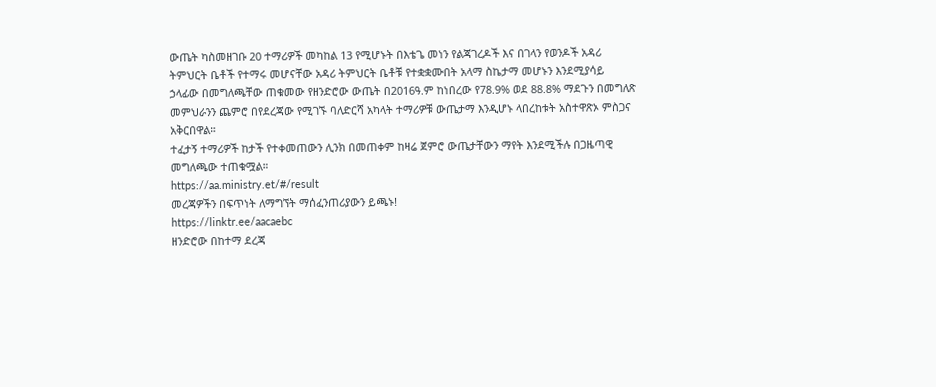ውጤት ካስመዘገቡ 20 ተማሪዎች መካከል 13 የሚሆኑት በእቴጌ መነን የልጃገረዶች እና በገላን የወንዶች አዳሪ ትምህርት ቤቶች የተማሩ መሆናቸው አዳሪ ትምህርት ቤቶቹ የተቋቋሙበት አላማ ስኬታማ መሆኑን እንደሚያሳይ ኃላፊው በመግለጫቸው ጠቁመው የዘንድሮው ውጤት በ2016ዓ.ም ከነበረው የ78.9% ወደ 88.8% ማደጉን በመግለጽ መምህራንን ጨምሮ በየደረጃው የሚገኙ ባለድርሻ አካላት ተማሪዎቹ ውጤታማ እንዲሆኑ ላበረከቱት አስተዋጽኦ ምስጋና አቅርበዋል።
ተፈታኝ ተማሪዎች ከታች የተቀመጠውን ሊንክ በመጠቀም ከዛሬ ጀምሮ ውጤታቸውን ማየት እንደሚችሉ በጋዜጣዊ መግለጫው ተጠቁሟል።
https://aa.ministry.et/#/result
መረጃዎችን በፍጥነት ለማግኘት ማሰፈንጠሪያውን ይጫኑ!
https://linktr.ee/aacaebc
ዘንድሮው በከተማ ደረጃ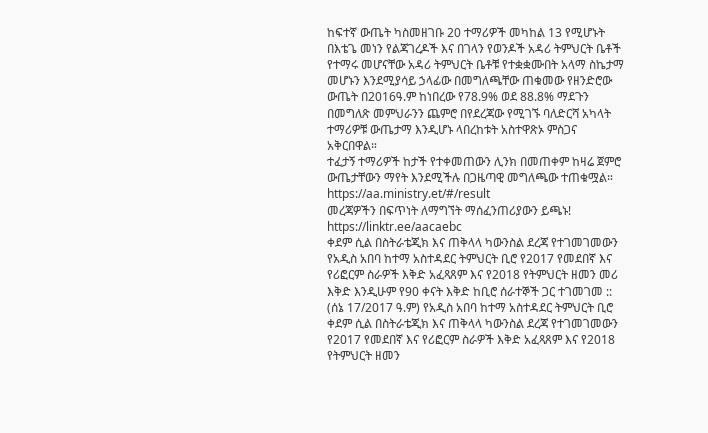ከፍተኛ ውጤት ካስመዘገቡ 20 ተማሪዎች መካከል 13 የሚሆኑት በእቴጌ መነን የልጃገረዶች እና በገላን የወንዶች አዳሪ ትምህርት ቤቶች የተማሩ መሆናቸው አዳሪ ትምህርት ቤቶቹ የተቋቋሙበት አላማ ስኬታማ መሆኑን እንደሚያሳይ ኃላፊው በመግለጫቸው ጠቁመው የዘንድሮው ውጤት በ2016ዓ.ም ከነበረው የ78.9% ወደ 88.8% ማደጉን በመግለጽ መምህራንን ጨምሮ በየደረጃው የሚገኙ ባለድርሻ አካላት ተማሪዎቹ ውጤታማ እንዲሆኑ ላበረከቱት አስተዋጽኦ ምስጋና አቅርበዋል።
ተፈታኝ ተማሪዎች ከታች የተቀመጠውን ሊንክ በመጠቀም ከዛሬ ጀምሮ ውጤታቸውን ማየት እንደሚችሉ በጋዜጣዊ መግለጫው ተጠቁሟል።
https://aa.ministry.et/#/result
መረጃዎችን በፍጥነት ለማግኘት ማሰፈንጠሪያውን ይጫኑ!
https://linktr.ee/aacaebc
ቀደም ሲል በስትራቴጂክ እና ጠቅላላ ካውንስል ደረጃ የተገመገመውን የአዲስ አበባ ከተማ አስተዳደር ትምህርት ቢሮ የ2017 የመደበኛ እና የሪፎርም ስራዎች እቅድ አፈጻጸም እና የ2018 የትምህርት ዘመን መሪ እቅድ እንዲሁም የ90 ቀናት እቅድ ከቢሮ ሰራተኞች ጋር ተገመገመ ::
(ሰኔ 17/2017 ዓ.ም) የአዲስ አበባ ከተማ አስተዳደር ትምህርት ቢሮ ቀደም ሲል በስትራቴጂክ እና ጠቅላላ ካውንስል ደረጃ የተገመገመውን የ2017 የመደበኛ እና የሪፎርም ስራዎች እቅድ አፈጻጸም እና የ2018 የትምህርት ዘመን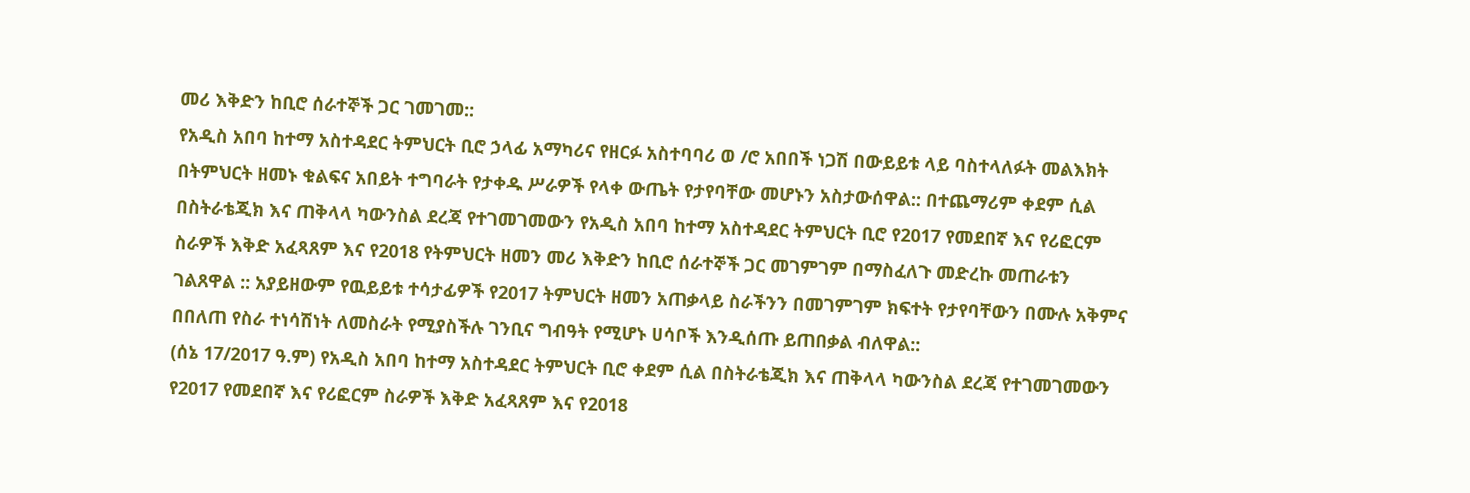መሪ እቅድን ከቢሮ ሰራተኞች ጋር ገመገመ::
የአዲስ አበባ ከተማ አስተዳደር ትምህርት ቢሮ ኃላፊ አማካሪና የዘርፉ አስተባባሪ ወ /ሮ አበበች ነጋሽ በውይይቱ ላይ ባስተላለፉት መልእክት በትምህርት ዘመኑ ቁልፍና አበይት ተግባራት የታቀዱ ሥራዎች የላቀ ውጤት የታየባቸው መሆኑን አስታውሰዋል:: በተጨማሪም ቀደም ሲል በስትራቴጂክ እና ጠቅላላ ካውንስል ደረጃ የተገመገመውን የአዲስ አበባ ከተማ አስተዳደር ትምህርት ቢሮ የ2017 የመደበኛ እና የሪፎርም ስራዎች እቅድ አፈጻጸም እና የ2018 የትምህርት ዘመን መሪ እቅድን ከቢሮ ሰራተኞች ጋር መገምገም በማስፈለጉ መድረኩ መጠራቱን ገልጸዋል :: አያይዘውም የዉይይቱ ተሳታፊዎች የ2017 ትምህርት ዘመን አጠቃላይ ስራችንን በመገምገም ክፍተት የታየባቸውን በሙሉ አቅምና በበለጠ የስራ ተነሳሽነት ለመስራት የሚያስችሉ ገንቢና ግብዓት የሚሆኑ ሀሳቦች እንዲሰጡ ይጠበቃል ብለዋል::
(ሰኔ 17/2017 ዓ.ም) የአዲስ አበባ ከተማ አስተዳደር ትምህርት ቢሮ ቀደም ሲል በስትራቴጂክ እና ጠቅላላ ካውንስል ደረጃ የተገመገመውን የ2017 የመደበኛ እና የሪፎርም ስራዎች እቅድ አፈጻጸም እና የ2018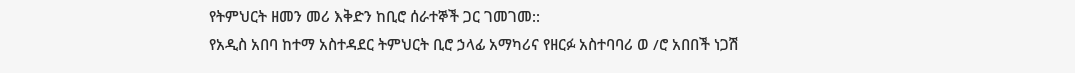የትምህርት ዘመን መሪ እቅድን ከቢሮ ሰራተኞች ጋር ገመገመ::
የአዲስ አበባ ከተማ አስተዳደር ትምህርት ቢሮ ኃላፊ አማካሪና የዘርፉ አስተባባሪ ወ /ሮ አበበች ነጋሽ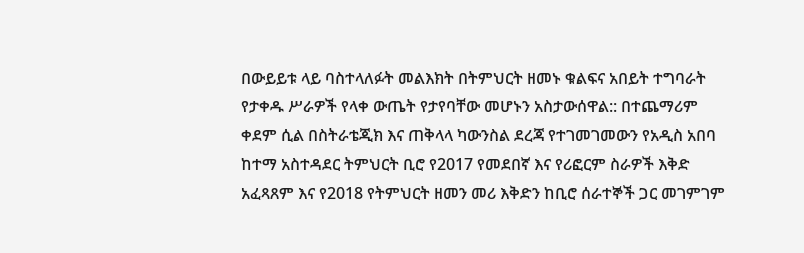በውይይቱ ላይ ባስተላለፉት መልእክት በትምህርት ዘመኑ ቁልፍና አበይት ተግባራት የታቀዱ ሥራዎች የላቀ ውጤት የታየባቸው መሆኑን አስታውሰዋል:: በተጨማሪም ቀደም ሲል በስትራቴጂክ እና ጠቅላላ ካውንስል ደረጃ የተገመገመውን የአዲስ አበባ ከተማ አስተዳደር ትምህርት ቢሮ የ2017 የመደበኛ እና የሪፎርም ስራዎች እቅድ አፈጻጸም እና የ2018 የትምህርት ዘመን መሪ እቅድን ከቢሮ ሰራተኞች ጋር መገምገም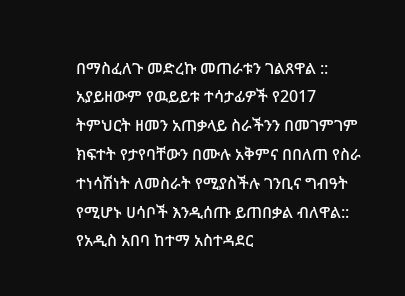በማስፈለጉ መድረኩ መጠራቱን ገልጸዋል :: አያይዘውም የዉይይቱ ተሳታፊዎች የ2017 ትምህርት ዘመን አጠቃላይ ስራችንን በመገምገም ክፍተት የታየባቸውን በሙሉ አቅምና በበለጠ የስራ ተነሳሽነት ለመስራት የሚያስችሉ ገንቢና ግብዓት የሚሆኑ ሀሳቦች እንዲሰጡ ይጠበቃል ብለዋል::
የአዲስ አበባ ከተማ አስተዳደር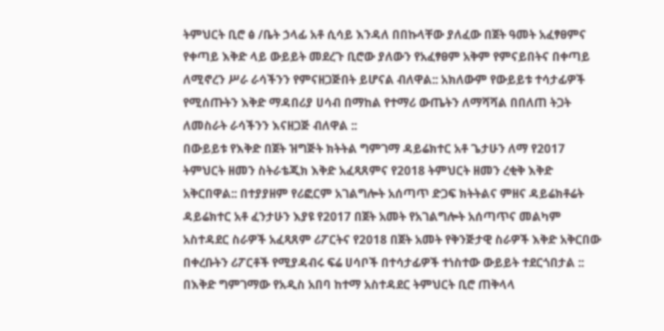ትምህርት ቢሮ ፅ /ቤት ኃላፊ አቶ ሲሳይ እንዳለ በበኩላቸው ያለፈው በጀት ዓመት አፈፃፀምና የቀጣይ እቅድ ላይ ውይይት መደረጉ ቢሮው ያለውን የአፈፃፀም አቅም የምናይበትና በቀጣይ ለሚኖረን ሥራ ራሳችንን የምናዘጋጅበት ይሆናል ብለዋል:: አክለውም የውይይቱ ተሳታፊዎች የሚሰጡትን እቅድ ማዳበሪያ ሀሳብ በማከል የተማሪ ውጤትን ለማሻሻል በበለጠ ትጋት ለመስራት ራሳችንን እናዘጋጅ ብለዋል ::
በውይይቱ የእቅድ በጀት ዝግጅት ክትትል ግምገማ ዳይሬክተር አቶ ጌታሁን ለማ የ2017 ትምህርት ዘመን ስትራቴጂክ እቅድ አፈጻጸምና የ2018 ትምህርት ዘመን ረቂቅ እቅድ አቅርበዋል:: በተያያዘም የሪፎርም አገልግሎት አሰጣጥ ድጋፍ ክትትልና ምዘና ዳይሬክቶሬት ዳይሬክተር አቶ ፈንታሁን እያዩ የ2017 በጀት አመት የአገልግሎት አሰጣጥና መልካም አስተዳደር ስራዎች አፈጻጸም ሪፖርትና የ2018 በጀት አመት የቅንጅታዊ ስራዎች እቅድ አቅርበው በቀረቡትን ሪፖርቶች የሚያዳብሩ ፍሬ ሀሳቦች በተሳታፊዎች ተነስተው ውይይት ተደርጎበታል ::
በእቅድ ግምገማው የአዲስ አበባ ከተማ አስተዳደር ትምህርት ቢሮ ጠቅላላ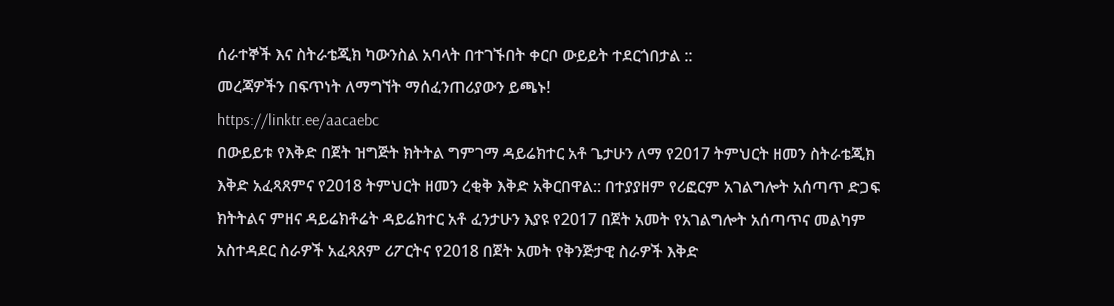ሰራተኞች እና ስትራቴጂክ ካውንስል አባላት በተገኙበት ቀርቦ ውይይት ተደርጎበታል ::
መረጃዎችን በፍጥነት ለማግኘት ማሰፈንጠሪያውን ይጫኑ!
https://linktr.ee/aacaebc
በውይይቱ የእቅድ በጀት ዝግጅት ክትትል ግምገማ ዳይሬክተር አቶ ጌታሁን ለማ የ2017 ትምህርት ዘመን ስትራቴጂክ እቅድ አፈጻጸምና የ2018 ትምህርት ዘመን ረቂቅ እቅድ አቅርበዋል:: በተያያዘም የሪፎርም አገልግሎት አሰጣጥ ድጋፍ ክትትልና ምዘና ዳይሬክቶሬት ዳይሬክተር አቶ ፈንታሁን እያዩ የ2017 በጀት አመት የአገልግሎት አሰጣጥና መልካም አስተዳደር ስራዎች አፈጻጸም ሪፖርትና የ2018 በጀት አመት የቅንጅታዊ ስራዎች እቅድ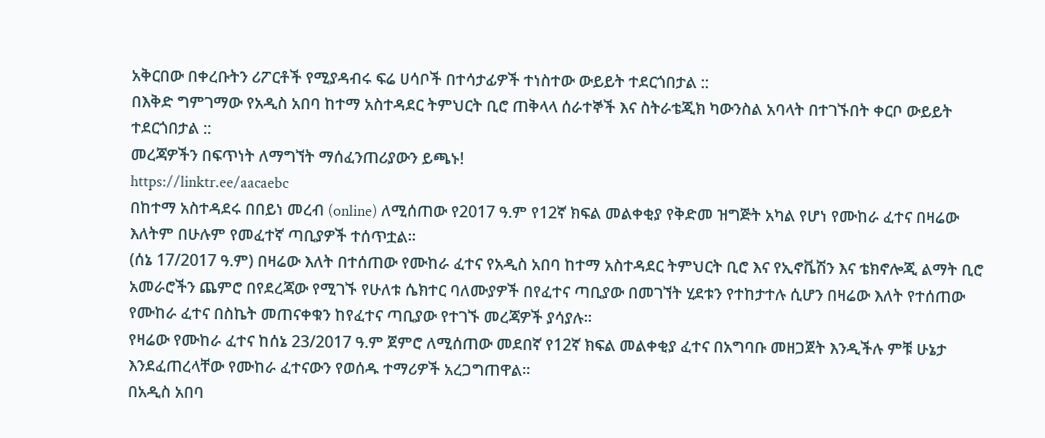አቅርበው በቀረቡትን ሪፖርቶች የሚያዳብሩ ፍሬ ሀሳቦች በተሳታፊዎች ተነስተው ውይይት ተደርጎበታል ::
በእቅድ ግምገማው የአዲስ አበባ ከተማ አስተዳደር ትምህርት ቢሮ ጠቅላላ ሰራተኞች እና ስትራቴጂክ ካውንስል አባላት በተገኙበት ቀርቦ ውይይት ተደርጎበታል ::
መረጃዎችን በፍጥነት ለማግኘት ማሰፈንጠሪያውን ይጫኑ!
https://linktr.ee/aacaebc
በከተማ አስተዳደሩ በበይነ መረብ (online) ለሚሰጠው የ2017 ዓ.ም የ12ኛ ክፍል መልቀቂያ የቅድመ ዝግጅት አካል የሆነ የሙከራ ፈተና በዛሬው እለትም በሁሉም የመፈተኛ ጣቢያዎች ተሰጥቷል።
(ሰኔ 17/2017 ዓ.ም) በዛሬው እለት በተሰጠው የሙከራ ፈተና የአዲስ አበባ ከተማ አስተዳደር ትምህርት ቢሮ እና የኢኖቬሽን እና ቴክኖሎጂ ልማት ቢሮ አመራሮችን ጨምሮ በየደረጃው የሚገኙ የሁለቱ ሴክተር ባለሙያዎች በየፈተና ጣቢያው በመገኘት ሂደቱን የተከታተሉ ሲሆን በዛሬው እለት የተሰጠው የሙከራ ፈተና በስኬት መጠናቀቁን ከየፈተና ጣቢያው የተገኙ መረጃዎች ያሳያሉ።
የዛሬው የሙከራ ፈተና ከሰኔ 23/2017 ዓ.ም ጀምሮ ለሚሰጠው መደበኛ የ12ኛ ክፍል መልቀቂያ ፈተና በአግባቡ መዘጋጀት እንዲችሉ ምቹ ሁኔታ እንደፈጠረላቸው የሙከራ ፈተናውን የወሰዱ ተማሪዎች አረጋግጠዋል።
በአዲስ አበባ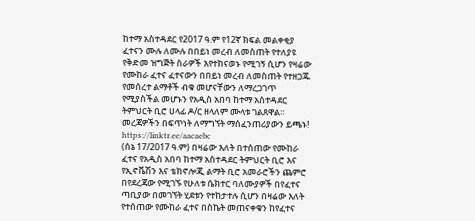ከተማ አስተዳደር የ2017 ዓ.ም የ12ኛ ክፍል መልቀቂያ ፈተናን ሙሉ ለሙሉ በበይነ መረብ ለመስጠት የተለያዩ የቅድመ ዝግጅት ስራዎች እየተከናወኑ የሚገኝ ሲሆን የዛሬው የሙከራ ፈተና ፈተናውን በበይነ መረብ ለመስጠት የተዘጋጁ የመሰረተ ልማቶች ብቁ መሆናቸውን ለማረጋገጥ የሚያስችል መሆኑን የአዲስ አበባ ከተማ አስተዳደር ትምህርት ቢሮ ሀላፊ ዶ/ር ዘላለም ሙላቱ ገልጸዋል።
መረጃዎችን በፍጥነት ለማግኘት ማሰፈንጠሪያውን ይጫኑ!
https://linktr.ee/aacaebc
(ሰኔ 17/2017 ዓ.ም) በዛሬው እለት በተሰጠው የሙከራ ፈተና የአዲስ አበባ ከተማ አስተዳደር ትምህርት ቢሮ እና የኢኖቬሽን እና ቴክኖሎጂ ልማት ቢሮ አመራሮችን ጨምሮ በየደረጃው የሚገኙ የሁለቱ ሴክተር ባለሙያዎች በየፈተና ጣቢያው በመገኘት ሂደቱን የተከታተሉ ሲሆን በዛሬው እለት የተሰጠው የሙከራ ፈተና በስኬት መጠናቀቁን ከየፈተና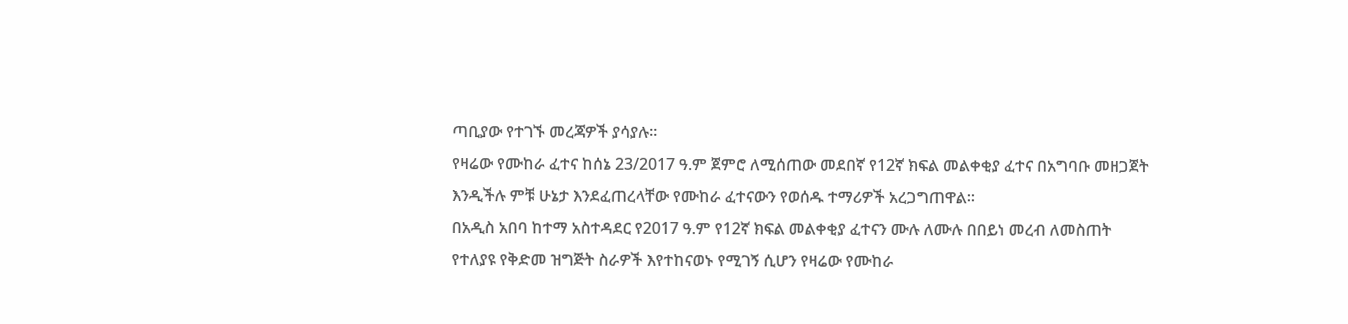ጣቢያው የተገኙ መረጃዎች ያሳያሉ።
የዛሬው የሙከራ ፈተና ከሰኔ 23/2017 ዓ.ም ጀምሮ ለሚሰጠው መደበኛ የ12ኛ ክፍል መልቀቂያ ፈተና በአግባቡ መዘጋጀት እንዲችሉ ምቹ ሁኔታ እንደፈጠረላቸው የሙከራ ፈተናውን የወሰዱ ተማሪዎች አረጋግጠዋል።
በአዲስ አበባ ከተማ አስተዳደር የ2017 ዓ.ም የ12ኛ ክፍል መልቀቂያ ፈተናን ሙሉ ለሙሉ በበይነ መረብ ለመስጠት የተለያዩ የቅድመ ዝግጅት ስራዎች እየተከናወኑ የሚገኝ ሲሆን የዛሬው የሙከራ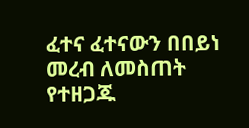ፈተና ፈተናውን በበይነ መረብ ለመስጠት የተዘጋጁ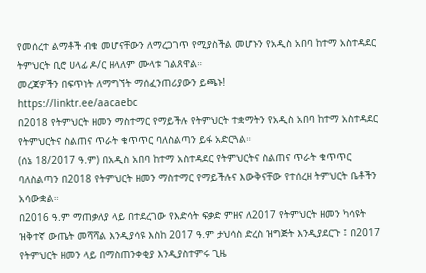የመሰረተ ልማቶች ብቁ መሆናቸውን ለማረጋገጥ የሚያስችል መሆኑን የአዲስ አበባ ከተማ አስተዳደር ትምህርት ቢሮ ሀላፊ ዶ/ር ዘላለም ሙላቱ ገልጸዋል።
መረጃዎችን በፍጥነት ለማግኘት ማሰፈንጠሪያውን ይጫኑ!
https://linktr.ee/aacaebc
በ2018 የትምህርት ዘመን ማስተማር የማይችሉ የትምህርት ተቋማትን የአዲስ አበባ ከተማ አስተዳደር የትምህርትና ስልጠና ጥራት ቁጥጥር ባለስልጣን ይፋ አድርጓል።
(ሰኔ 18/2017 ዓ.ም) በአዲስ አበባ ከተማ አስተዳደር የትምህርትና ስልጠና ጥራት ቁጥጥር ባለስልጣን በ2018 የትምህርት ዘመን ማስተማር የማይችሉና እውቅናቸው የተሰረዘ ትምህርት ቤቶችን አሳውቋል።
በ2016 ዓ.ም ማጠቃለያ ላይ በተደረገው የእድሳት ፍቃድ ምዘና ለ2017 የትምህርት ዘመን ካሳዩት ዝቅተኛ ውጤት መሻሻል እንዲያሳዩ እስከ 2017 ዓ.ም ታህሳስ ድረስ ዝግጅት እንዲያደርጉ ፤ በ2017 የትምህርት ዘመን ላይ በማስጠንቀቂያ እንዲያስተምሩ ጊዜ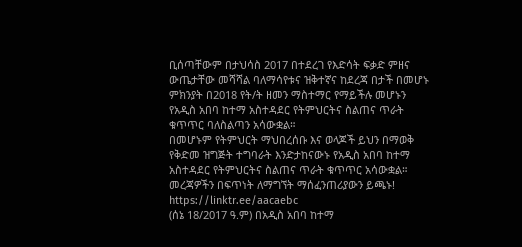ቢሰጣቸውም በታህሳስ 2017 በተደረገ የእድሳት ፍቃድ ምዘና ውጤታቸው መሻሻል ባለማሳየቱና ዝቅተኛና ከደረጃ በታች በመሆኑ ምክንያት በ2018 የት/ት ዘመን ማስተማር የማይችሉ መሆኑን የአዲስ አበባ ከተማ አስተዳደር የትምህርትና ስልጠና ጥራት ቁጥጥር ባለስልጣን አሳውቋል።
በመሆኑም የትምህርት ማህበረሰቡ እና ወላጆች ይህን በማወቅ የቅድመ ዝግጅት ተግባራት እንድታከናውኑ የአዲስ አበባ ከተማ አስተዳደር የትምህርትና ስልጠና ጥራት ቁጥጥር አሳውቋል።
መረጃዎችን በፍጥነት ለማግኘት ማሰፈንጠሪያውን ይጫኑ!
https://linktr.ee/aacaebc
(ሰኔ 18/2017 ዓ.ም) በአዲስ አበባ ከተማ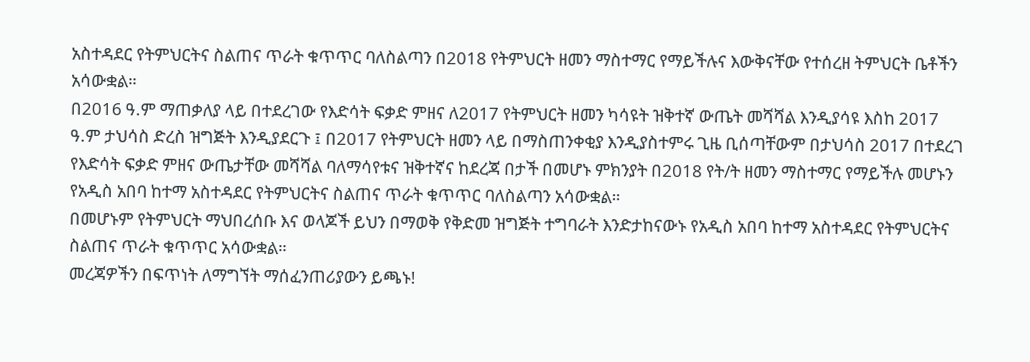አስተዳደር የትምህርትና ስልጠና ጥራት ቁጥጥር ባለስልጣን በ2018 የትምህርት ዘመን ማስተማር የማይችሉና እውቅናቸው የተሰረዘ ትምህርት ቤቶችን አሳውቋል።
በ2016 ዓ.ም ማጠቃለያ ላይ በተደረገው የእድሳት ፍቃድ ምዘና ለ2017 የትምህርት ዘመን ካሳዩት ዝቅተኛ ውጤት መሻሻል እንዲያሳዩ እስከ 2017 ዓ.ም ታህሳስ ድረስ ዝግጅት እንዲያደርጉ ፤ በ2017 የትምህርት ዘመን ላይ በማስጠንቀቂያ እንዲያስተምሩ ጊዜ ቢሰጣቸውም በታህሳስ 2017 በተደረገ የእድሳት ፍቃድ ምዘና ውጤታቸው መሻሻል ባለማሳየቱና ዝቅተኛና ከደረጃ በታች በመሆኑ ምክንያት በ2018 የት/ት ዘመን ማስተማር የማይችሉ መሆኑን የአዲስ አበባ ከተማ አስተዳደር የትምህርትና ስልጠና ጥራት ቁጥጥር ባለስልጣን አሳውቋል።
በመሆኑም የትምህርት ማህበረሰቡ እና ወላጆች ይህን በማወቅ የቅድመ ዝግጅት ተግባራት እንድታከናውኑ የአዲስ አበባ ከተማ አስተዳደር የትምህርትና ስልጠና ጥራት ቁጥጥር አሳውቋል።
መረጃዎችን በፍጥነት ለማግኘት ማሰፈንጠሪያውን ይጫኑ!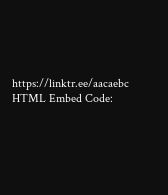https://linktr.ee/aacaebc
HTML Embed Code: